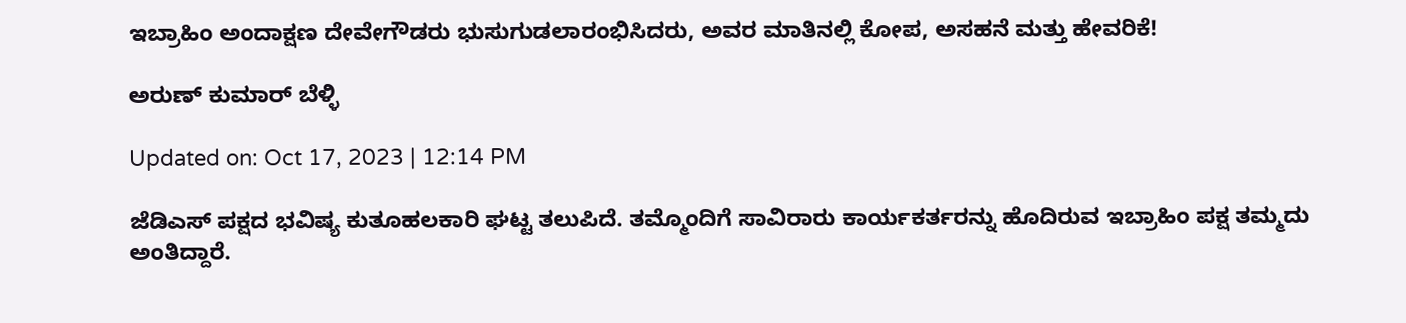ಇಬ್ರಾಹಿಂ ಅಂದಾಕ್ಷಣ ದೇವೇಗೌಡರು ಭುಸುಗುಡಲಾರಂಭಿಸಿದರು, ಅವರ ಮಾತಿನಲ್ಲಿ ಕೋಪ, ಅಸಹನೆ ಮತ್ತು ಹೇವರಿಕೆ!

ಅರುಣ್ ಕುಮಾರ್ ಬೆಳ್ಳಿ

Updated on: Oct 17, 2023 | 12:14 PM

ಜೆಡಿಎಸ್ ಪಕ್ಷದ ಭವಿಷ್ಯ ಕುತೂಹಲಕಾರಿ ಘಟ್ಟ ತಲುಪಿದೆ. ತಮ್ಮೊಂದಿಗೆ ಸಾವಿರಾರು ಕಾರ್ಯಕರ್ತರನ್ನು ಹೊದಿರುವ ಇಬ್ರಾಹಿಂ ಪಕ್ಷ ತಮ್ಮದು ಅಂತಿದ್ದಾರೆ.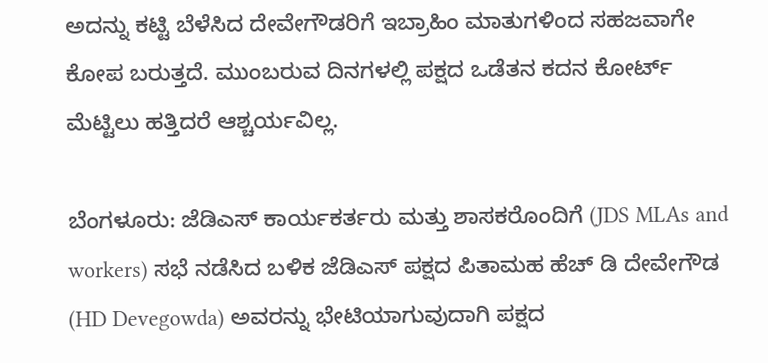ಅದನ್ನು ಕಟ್ಟಿ ಬೆಳೆಸಿದ ದೇವೇಗೌಡರಿಗೆ ಇಬ್ರಾಹಿಂ ಮಾತುಗಳಿಂದ ಸಹಜವಾಗೇ ಕೋಪ ಬರುತ್ತದೆ. ಮುಂಬರುವ ದಿನಗಳಲ್ಲಿ ಪಕ್ಷದ ಒಡೆತನ ಕದನ ಕೋರ್ಟ್ ಮೆಟ್ಟಿಲು ಹತ್ತಿದರೆ ಆಶ್ಚರ್ಯವಿಲ್ಲ.

ಬೆಂಗಳೂರು: ಜೆಡಿಎಸ್ ಕಾರ್ಯಕರ್ತರು ಮತ್ತು ಶಾಸಕರೊಂದಿಗೆ (JDS MLAs and workers) ಸಭೆ ನಡೆಸಿದ ಬಳಿಕ ಜೆಡಿಎಸ್ ಪಕ್ಷದ ಪಿತಾಮಹ ಹೆಚ್ ಡಿ ದೇವೇಗೌಡ (HD Devegowda) ಅವರನ್ನು ಭೇಟಿಯಾಗುವುದಾಗಿ ಪಕ್ಷದ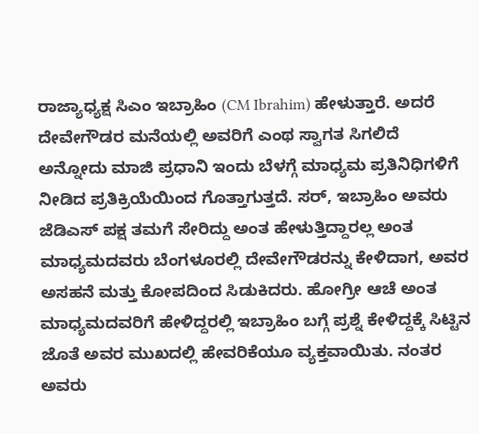ರಾಜ್ಯಾಧ್ಯಕ್ಷ ಸಿಎಂ ಇಬ್ರಾಹಿಂ (CM Ibrahim) ಹೇಳುತ್ತಾರೆ. ಅದರೆ ದೇವೇಗೌಡರ ಮನೆಯಲ್ಲಿ ಅವರಿಗೆ ಎಂಥ ಸ್ವಾಗತ ಸಿಗಲಿದೆ ಅನ್ನೋದು ಮಾಜಿ ಪ್ರಧಾನಿ ಇಂದು ಬೆಳಗ್ಗೆ ಮಾಧ್ಯಮ ಪ್ರತಿನಿಧಿಗಳಿಗೆ ನೀಡಿದ ಪ್ರತಿಕ್ರಿಯೆಯಿಂದ ಗೊತ್ತಾಗುತ್ತದೆ. ಸರ್, ಇಬ್ರಾಹಿಂ ಅವರು ಜೆಡಿಎಸ್ ಪಕ್ಷ ತಮಗೆ ಸೇರಿದ್ದು ಅಂತ ಹೇಳುತ್ತಿದ್ದಾರಲ್ಲ ಅಂತ ಮಾಧ್ಯಮದವರು ಬೆಂಗಳೂರಲ್ಲಿ ದೇವೇಗೌಡರನ್ನು ಕೇಳಿದಾಗ, ಅವರ ಅಸಹನೆ ಮತ್ತು ಕೋಪದಿಂದ ಸಿಡುಕಿದರು. ಹೋಗ್ರೀ ಆಚೆ ಅಂತ ಮಾಧ್ಯಮದವರಿಗೆ ಹೇಳಿದ್ದರಲ್ಲಿ ಇಬ್ರಾಹಿಂ ಬಗ್ಗೆ ಪ್ರಶ್ನೆ ಕೇಳಿದ್ದಕ್ಕೆ ಸಿಟ್ಟಿನ ಜೊತೆ ಅವರ ಮುಖದಲ್ಲಿ ಹೇವರಿಕೆಯೂ ವ್ಯಕ್ತವಾಯಿತು. ನಂತರ ಅವರು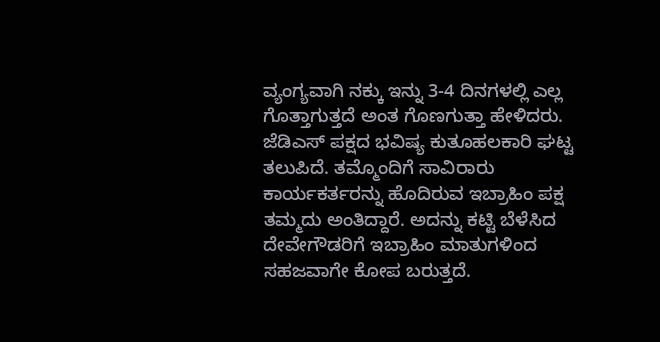ವ್ಯಂಗ್ಯವಾಗಿ ನಕ್ಕು ಇನ್ನು 3-4 ದಿನಗಳಲ್ಲಿ ಎಲ್ಲ ಗೊತ್ತಾಗುತ್ತದೆ ಅಂತ ಗೊಣಗುತ್ತಾ ಹೇಳಿದರು. ಜೆಡಿಎಸ್ ಪಕ್ಷದ ಭವಿಷ್ಯ ಕುತೂಹಲಕಾರಿ ಘಟ್ಟ ತಲುಪಿದೆ. ತಮ್ಮೊಂದಿಗೆ ಸಾವಿರಾರು ಕಾರ್ಯಕರ್ತರನ್ನು ಹೊದಿರುವ ಇಬ್ರಾಹಿಂ ಪಕ್ಷ ತಮ್ಮದು ಅಂತಿದ್ದಾರೆ. ಅದನ್ನು ಕಟ್ಟಿ ಬೆಳೆಸಿದ ದೇವೇಗೌಡರಿಗೆ ಇಬ್ರಾಹಿಂ ಮಾತುಗಳಿಂದ ಸಹಜವಾಗೇ ಕೋಪ ಬರುತ್ತದೆ.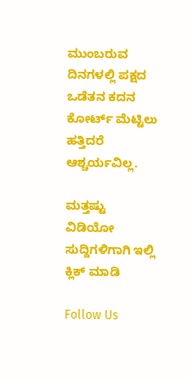ಮುಂಬರುವ ದಿನಗಳಲ್ಲಿ ಪಕ್ಷದ ಒಡೆತನ ಕದನ ಕೋರ್ಟ್ ಮೆಟ್ಟಿಲು ಹತ್ತಿದರೆ ಆಶ್ಚರ್ಯವಿಲ್ಲ.

ಮತ್ತಷ್ಟು ವಿಡಿಯೋ ಸುದ್ದಿಗಳಿಗಾಗಿ ಇಲ್ಲಿ ಕ್ಲಿಕ್ ಮಾಡಿ

Follow Us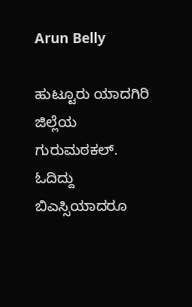Arun Belly

ಹುಟ್ಟೂರು ಯಾದಗಿರಿ ಜಿಲ್ಲೆಯ ಗುರುಮಠಕಲ್. ಓದಿದ್ದು ಬಿಎಸ್ಸಿಯಾದರೂ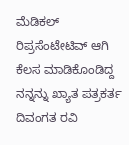ಮೆಡಿಕಲ್ ರಿಪ್ರಸೆಂಟೇಟಿವ್ ಆಗಿ ಕೆಲಸ ಮಾಡಿಕೊಂಡಿದ್ದ ನನ್ನನ್ನು ಖ್ಯಾತ ಪತ್ರಕರ್ತ ದಿವಂಗತ ರವಿ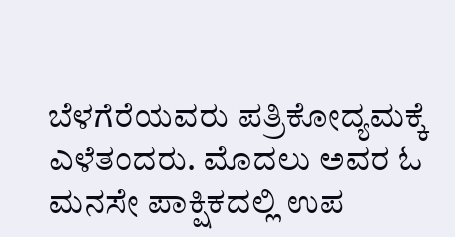ಬೆಳಗೆರೆಯವರು ಪತ್ರಿಕೋದ್ಯಮಕ್ಕೆ ಎಳೆತಂದರು. ಮೊದಲು ಅವರ ಓ ಮನಸೇ ಪಾಕ್ಷಿಕದಲ್ಲಿ ಉಪ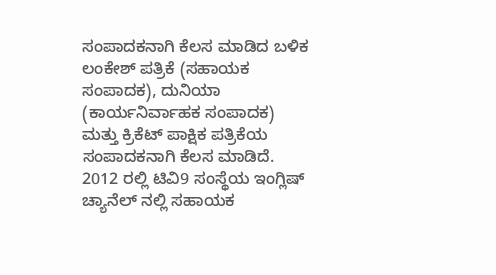ಸಂಪಾದಕನಾಗಿ ಕೆಲಸ ಮಾಡಿದ ಬಳಿಕ ಲಂಕೇಶ್ ಪತ್ರಿಕೆ (ಸಹಾಯಕ ಸಂಪಾದಕ), ದುನಿಯಾ (ಕಾರ್ಯನಿರ್ವಾಹಕ ಸಂಪಾದಕ) ಮತ್ತು ಕ್ರಿಕೆಟ್ ಪಾಕ್ಷಿಕ ಪತ್ರಿಕೆಯ ಸಂಪಾದಕನಾಗಿ ಕೆಲಸ ಮಾಡಿದೆ. 2012 ರಲ್ಲಿ ಟಿವಿ9 ಸಂಸ್ಥೆಯ ಇಂಗ್ಲಿಷ್ ಚ್ಯಾನೆಲ್ ನಲ್ಲಿ ಸಹಾಯಕ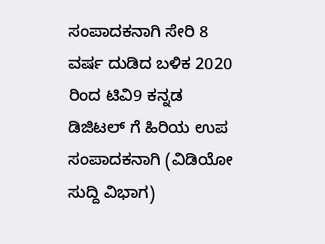ಸಂಪಾದಕನಾಗಿ ಸೇರಿ 8 ವರ್ಷ ದುಡಿದ ಬಳಿಕ 2020 ರಿಂದ ಟಿವಿ9 ಕನ್ನಡ ಡಿಜಿಟಲ್ ಗೆ ಹಿರಿಯ ಉಪ ಸಂಪಾದಕನಾಗಿ (ವಿಡಿಯೋ ಸುದ್ದಿ ವಿಭಾಗ)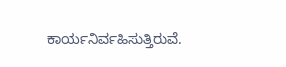ಕಾರ್ಯನಿರ್ವಹಿಸುತ್ತಿರುವೆ.